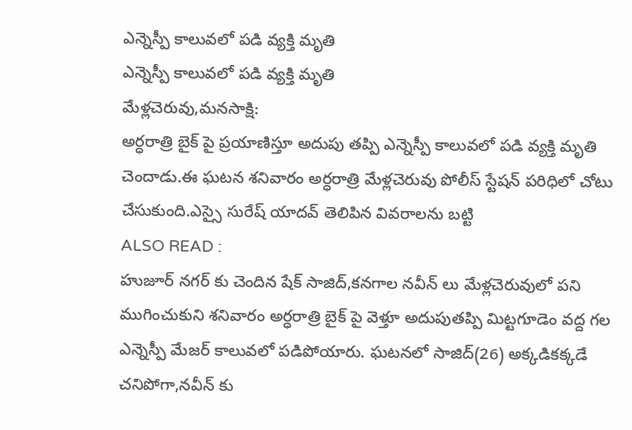ఎన్నెస్పీ కాలువలో పడి వ్యక్తి మృతి
ఎన్నెస్పీ కాలువలో పడి వ్యక్తి మృతి
మేళ్లచెరువు,మనసాక్షి:
అర్ధరాత్రి బైక్ పై ప్రయాణిస్తూ అదుపు తప్పి ఎన్నెస్పీ కాలువలో పడి వ్యక్తి మృతి చెందాడు.ఈ ఘటన శనివారం అర్ధరాత్రి మేళ్లచెరువు పోలీస్ స్టేషన్ పరిధిలో చోటు చేసుకుంది.ఎస్సై సురేష్ యాదవ్ తెలిపిన వివరాలను బట్టి
ALSO READ :
హుజూర్ నగర్ కు చెందిన షేక్ సాజిద్,కనగాల నవీన్ లు మేళ్లచెరువులో పని ముగించుకుని శనివారం అర్ధరాత్రి బైక్ పై వెళ్తూ అదుపుతప్పి మిట్టగూడెం వద్ద గల ఎన్నెస్పీ మేజర్ కాలువలో పడిపోయారు. ఘటనలో సాజిద్(26) అక్కడికక్కడే చనిపోగా,నవీన్ కు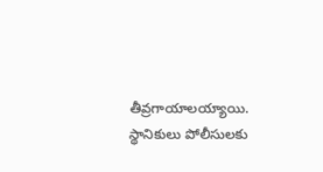తీవ్రగాయాలయ్యాయి.
స్థానికులు పోలీసులకు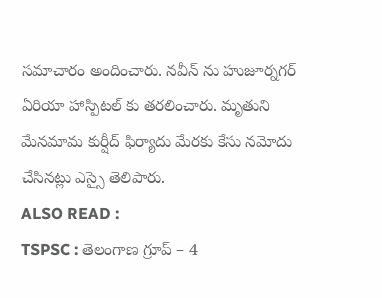సమాచారం అందించారు. నవీన్ ను హుజూర్నగర్ ఏరియా హాస్పిటల్ కు తరలించారు. మృతుని మేనమామ కుర్షీద్ ఫిర్యాదు మేరకు కేసు నమోదు చేసినట్లు ఎస్సై తెలిపారు.
ALSO READ :
TSPSC : తెలంగాణ గ్రూప్ – 4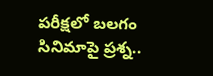పరీక్షలో బలగం సినిమాపై ప్రశ్న..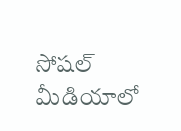సోషల్ మీడియాలో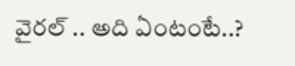వైరల్ .. అది ఏంటంటే..?